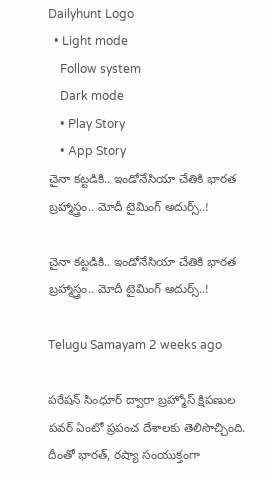Dailyhunt Logo
  • Light mode
    Follow system
    Dark mode
    • Play Story
    • App Story
చైనా కట్టడికి.. ఇండోనేసియా చేతికి భారత బ్రహ్మాస్త్రం.. మోదీ టైమింగ్ అదుర్స్..!

చైనా కట్టడికి.. ఇండోనేసియా చేతికి భారత బ్రహ్మాస్త్రం.. మోదీ టైమింగ్ అదుర్స్..!

Telugu Samayam 2 weeks ago

పరేషన్ సింధూర్‌ ద్వారా బ్రహ్మోస్ క్షిపణుల పవర్ ఏంటో ప్రపంచ దేశాలకు తెలిసొచ్చింది. దీంతో భారత్, రష్యా సంయుక్తంగా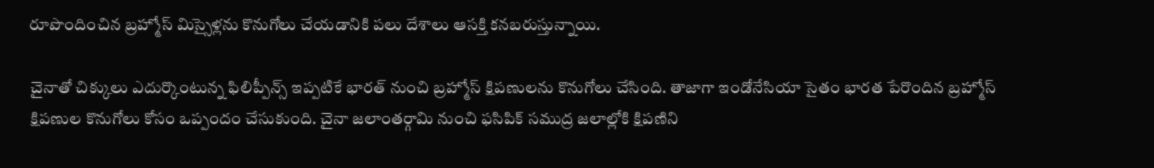రూపొందించిన బ్రహ్మోస్ మిస్సైళ్లను కొనుగోలు చేయడానికి పలు దేశాలు ఆసక్తి కనబరుస్తున్నాయి.

చైనాతో చిక్కులు ఎదుర్కొంటున్న ఫిలిప్పీన్స్ ఇప్పటికే భారత్ నుంచి బ్రహ్మోస్ క్షిపణులను కొనుగోలు చేసింది. తాజాగా ఇండోనేసియా సైతం భారత పేరొందిన బ్రహ్మోస్ క్షిపణుల కొనుగోలు కోసం ఒప్పందం చేసుకుంది. చైనా జలాంతర్గామి నుంచి ఫసిపిక్ సముద్ర జలాల్లోకి క్షిపణిని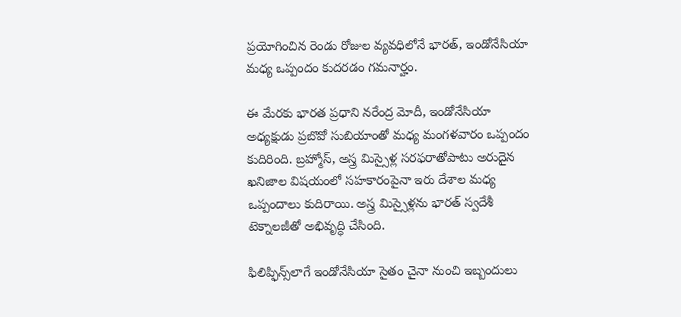ప్రయోగించిన రెండు రోజుల వ్యవధిలోనే భారత్, ఇండోనేసియా మధ్య ఒప్పందం కుదరడం గమనార్హం.

ఈ మేరకు భారత ప్రధాని నరేంద్ర మోదీ, ఇండోనేసియా అధ్యక్షుడు ప్రబొవో సుబియాంతో మధ్య మంగళవారం ఒప్పందం కుదిరింది. బ్రహ్మోస్, అస్త్ర మిస్సైళ్ల సరఫరాతోపాటు అరుదైన ఖనిజాల విషయంలో సహకారంపైనా ఇరు దేశాల మధ్య ఒప్పందాలు కుదిరాయి. అస్త్ర మిస్సైళ్లను భారత్ స్వదేశీ టెక్నాలజీతో అభివృద్ధి చేసింది.

ఫిలిప్ఫిన్స్‌లాగే ఇండోనేసియా సైతం చైనా నుంచి ఇబ్బందులు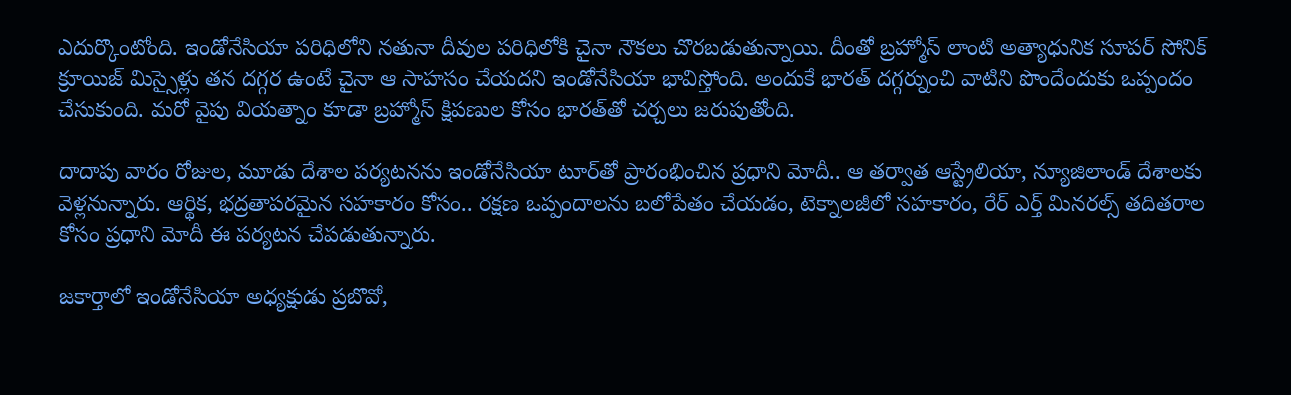ఎదుర్కొంటోంది. ఇండోనేసియా పరిధిలోని నతునా దీవుల పరిధిలోకి చైనా నౌకలు చొరబడుతున్నాయి. దీంతో బ్రహ్మోస్ లాంటి అత్యాధునిక సూపర్ సోనిక్ క్రూయిజ్ మిస్సైళ్లు తన దగ్గర ఉంటే చైనా ఆ సాహసం చేయదని ఇండోనేసియా భావిస్తోంది. అందుకే భారత్ దగ్గర్నుంచి వాటిని పొందేందుకు ఒప్పందం చేసుకుంది. మరో వైపు వియత్నాం కూడా బ్రహ్మోస్ క్షిపణుల కోసం భారత్‌తో చర్చలు జరుపుతోంది.

దాదాపు వారం రోజుల, మూడు దేశాల పర్యటనను ఇండోనేసియా టూర్‌తో ప్రారంభించిన ప్రధాని మోదీ.. ఆ తర్వాత ఆస్ట్రేలియా, న్యూజిలాండ్ దేశాలకు వెళ్లనున్నారు. ఆర్థిక, భద్రతాపరమైన సహకారం కోసం.. రక్షణ ఒప్పందాలను బలోపేతం చేయడం, టెక్నాలజీలో సహకారం, రేర్ ఎర్త్ మినరల్స్ తదితరాల కోసం ప్రధాని మోదీ ఈ పర్యటన చేపడుతున్నారు.

జకార్తాలో ఇండోనేసియా అధ్యక్షుడు ప్రబొవో,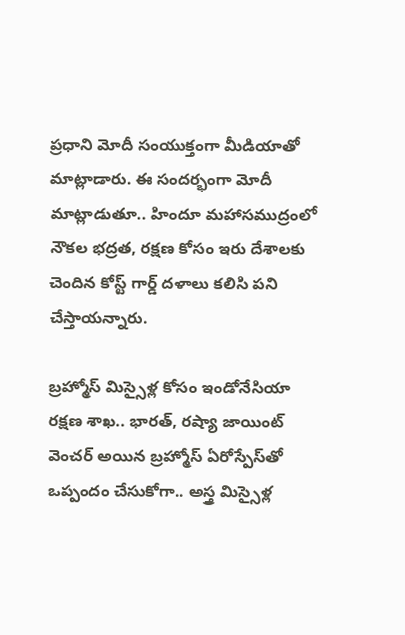ప్రధాని మోదీ సంయుక్తంగా మీడియాతో మాట్లాడారు. ఈ సందర్భంగా మోదీ మాట్లాడుతూ.. హిందూ మహాసముద్రంలో నౌకల భద్రత, రక్షణ కోసం ఇరు దేశాలకు చెందిన కోస్ట్ గార్డ్ దళాలు కలిసి పని చేస్తాయన్నారు.

బ్రహ్మోస్ మిస్సైళ్ల కోసం ఇండోనేసియా రక్షణ శాఖ.. భారత్, రష్యా జాయింట్ వెంచర్ అయిన బ్రహ్మోస్ ఏరోస్పేస్‌తో ఒప్పందం చేసుకోగా.. అస్త్ర మిస్సైళ్ల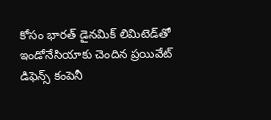కోసం భారత్ డైనమిక్ లిమిటెడ్‌తో ఇండోనేసియాకు చెందిన ప్రయివేట్ డిఫెన్స్ కంపెనీ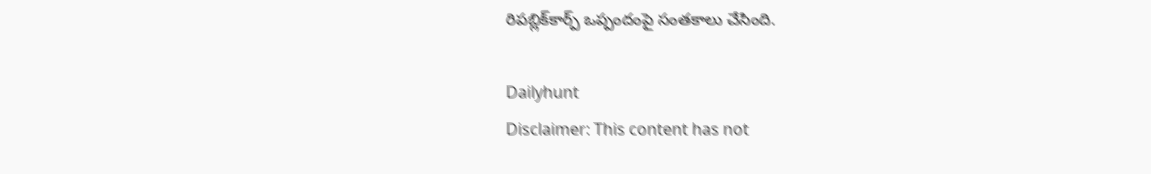రిపబ్లిక్‌కార్ప్ ఒప్పందంపై సంతకాలు చేసింది.

Dailyhunt
Disclaimer: This content has not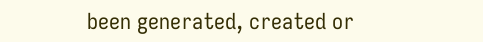been generated, created or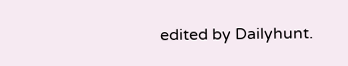edited by Dailyhunt.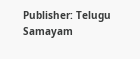Publisher: Telugu Samayam